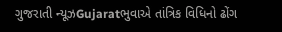ગુજરાતી ન્યૂઝGujaratભુવાએ તાંત્રિક વિધિનો ઢોંગ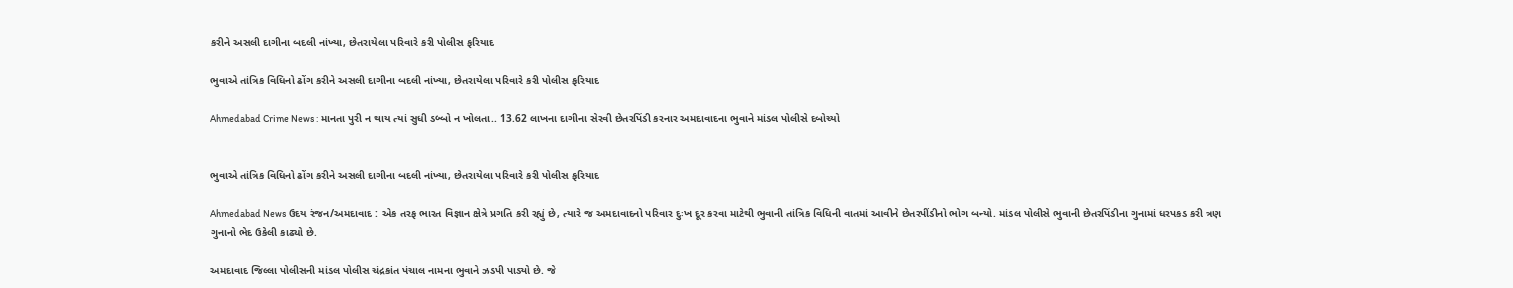કરીને અસલી દાગીના બદલી નાંખ્યા, છેતરાયેલા પરિવારે કરી પોલીસ ફરિયાદ

ભુવાએ તાંત્રિક વિધિનો ઢોંગ કરીને અસલી દાગીના બદલી નાંખ્યા, છેતરાયેલા પરિવારે કરી પોલીસ ફરિયાદ

Ahmedabad Crime News : માનતા પુરી ન થાય ત્યાં સુધી ડબ્બો ન ખોલતા.. 13.62 લાખના દાગીના સેરવી છેતરપિંડી કરનાર અમદાવાદના ભુવાને માંડલ પોલીસે દબોચ્યો


ભુવાએ તાંત્રિક વિધિનો ઢોંગ કરીને અસલી દાગીના બદલી નાંખ્યા, છેતરાયેલા પરિવારે કરી પોલીસ ફરિયાદ

Ahmedabad News ઉદય રંજન/અમદાવાદ : એક તરફ ભારત વિજ્ઞાન ક્ષેત્રે પ્રગતિ કરી રહ્યું છે, ત્યારે જ અમદાવાદનો પરિવાર દુઃખ દૂર કરવા માટેથી ભુવાની તાંત્રિક વિધિની વાતમાં આવીને છેતરપીંડીનો ભોગ બન્યો. માંડલ પોલીસે ભુવાની છેતરપિંડીના ગુનામાં ધરપકડ કરી ત્રણ ગુનાનો ભેદ ઉકેલી કાઢ્યો છે.

અમદાવાદ જિલ્લા પોલીસની માંડલ પોલીસ ચંદ્રકાંત પંચાલ નામના ભુવાને ઝડપી પાડ્યો છે. જે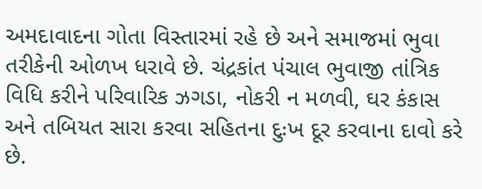અમદાવાદના ગોતા વિસ્તારમાં રહે છે અને સમાજમાં ભુવા તરીકેની ઓળખ ધરાવે છે. ચંદ્રકાંત પંચાલ ભુવાજી તાંત્રિક વિધિ કરીને પરિવારિક ઝગડા, નોકરી ન મળવી, ઘર કંકાસ અને તબિયત સારા કરવા સહિતના દુઃખ દૂર કરવાના દાવો કરે છે.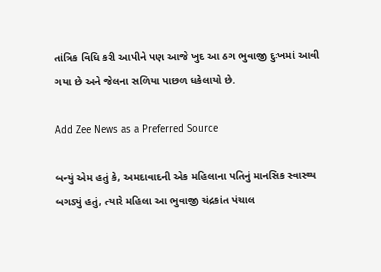તાંત્રિક વિધિ કરી આપીને પણ આજે ખુદ આ ઠગ ભુવાજી દુઃખમાં આવી ગયા છે અને જેલના સળિયા પાછળ ધકેલાયો છે.

Add Zee News as a Preferred Source

બન્યું એમ હતું કે, અમદાવાદની એક મહિલાના પતિનું માનસિક સ્વાસ્થ્ય બગડ્યું હતું, ત્યારે મહિલા આ ભુવાજી ચંદ્રકાંત પંચાલ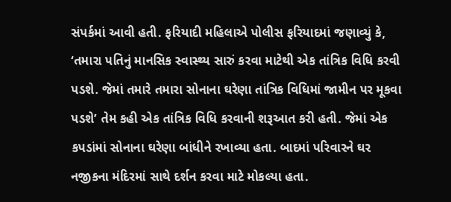સંપર્કમાં આવી હતી. ફરિયાદી મહિલાએ પોલીસ ફરિયાદમાં જણાવ્યું કે, ‘તમારા પતિનું માનસિક સ્વાસ્થ્ય સારું કરવા માટેથી એક તાંત્રિક વિધિ કરવી પડશે. જેમાં તમારે તમારા સોનાના ઘરેણા તાંત્રિક વિધિમાં જામીન પર મૂકવા પડશે’ તેમ કહી એક તાંત્રિક વિધિ કરવાની શરૂઆત કરી હતી. જેમાં એક કપડાંમાં સોનાના ઘરેણા બાંધીને રખાવ્યા હતા. બાદમાં પરિવારને ઘર નજીકના મંદિરમાં સાથે દર્શન કરવા માટે મોકલ્યા હતા.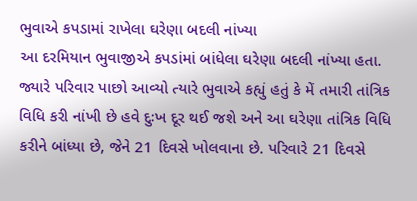ભુવાએ કપડામાં રાખેલા ઘરેણા બદલી નાંખ્યા
આ દરમિયાન ભુવાજીએ કપડાંમાં બાંધેલા ઘરેણા બદલી નાંખ્યા હતા. જ્યારે પરિવાર પાછો આવ્યો ત્યારે ભુવાએ કહ્યું હતું કે મેં તમારી તાંત્રિક વિધિ કરી નાંખી છે હવે દુઃખ દૂર થઈ જશે અને આ ઘરેણા તાંત્રિક વિધિ કરીને બાંધ્યા છે, જેને 21 દિવસે ખોલવાના છે. પરિવારે 21 દિવસે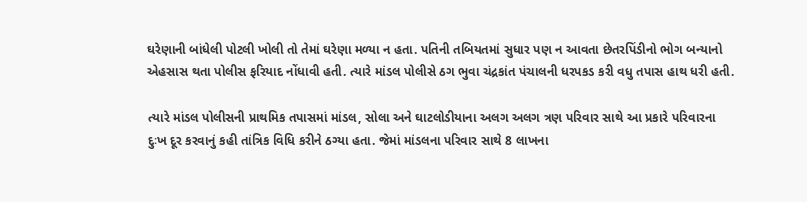ઘરેણાની બાંધેલી પોટલી ખોલી તો તેમાં ઘરેણા મળ્યા ન હતા. પતિની તબિયતમાં સુધાર પણ ન આવતા છેતરપિંડીનો ભોગ બન્યાનો એહસાસ થતા પોલીસ ફરિયાદ નોંધાવી હતી. ત્યારે માંડલ પોલીસે ઠગ ભુવા ચંદ્રકાંત પંચાલની ધરપકડ કરી વધુ તપાસ હાથ ધરી હતી.

ત્યારે માંડલ પોલીસની પ્રાથમિક તપાસમાં માંડલ, સોલા અને ઘાટલોડીયાના અલગ અલગ ત્રણ પરિવાર સાથે આ પ્રકારે પરિવારના દુઃખ દૂર કરવાનું કહી તાંત્રિક વિધિ કરીને ઠગ્યા હતા. જેમાં માંડલના પરિવાર સાથે 8 લાખના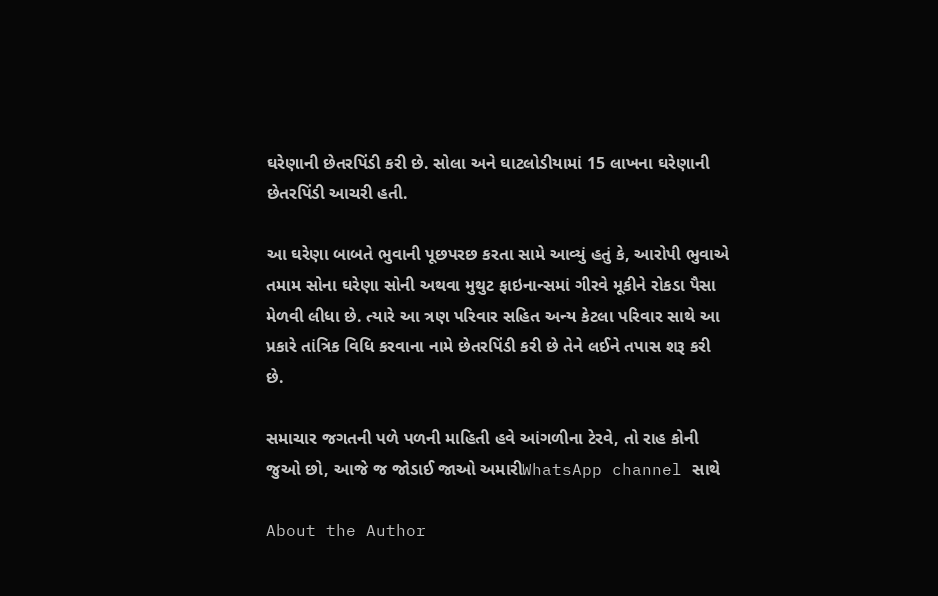ઘરેણાની છેતરપિંડી કરી છે. સોલા અને ઘાટલોડીયામાં 15 લાખના ઘરેણાની છેતરપિંડી આચરી હતી.

આ ઘરેણા બાબતે ભુવાની પૂછપરછ કરતા સામે આવ્યું હતું કે, આરોપી ભુવાએ તમામ સોના ઘરેણા સોની અથવા મુથુટ ફાઇનાન્સમાં ગીરવે મૂકીને રોકડા પૈસા મેળવી લીધા છે. ત્યારે આ ત્રણ પરિવાર સહિત અન્ય કેટલા પરિવાર સાથે આ પ્રકારે તાંત્રિક વિધિ કરવાના નામે છેતરપિંડી કરી છે તેને લઈને તપાસ શરૂ કરી છે.

સમાચાર જગતની પળે પળની માહિતી હવે આંગળીના ટેરવે, તો રાહ કોની જુઓ છો, આજે જ જોડાઈ જાઓ અમારીWhatsApp channel સાથે

About the Author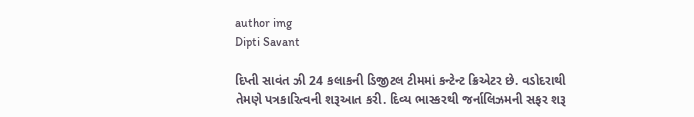author img
Dipti Savant

દિપ્તી સાવંત ઝી 24 કલાકની ડિજીટલ ટીમમાં કન્ટેન્ટ ક્રિએટર છે. વડોદરાથી તેમણે પત્રકારિત્વની શરૂઆત કરી. દિવ્ય ભાસ્કરથી જર્નાલિઝમની સફર શરૂ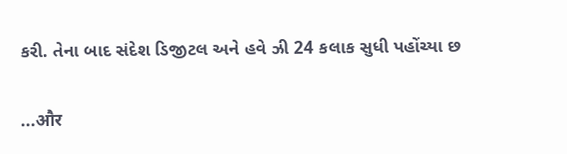કરી. તેના બાદ સંદેશ ડિજીટલ અને હવે ઝી 24 કલાક સુધી પહોંચ્યા છ

...और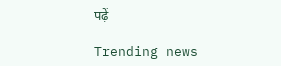पढ़ें

Trending news